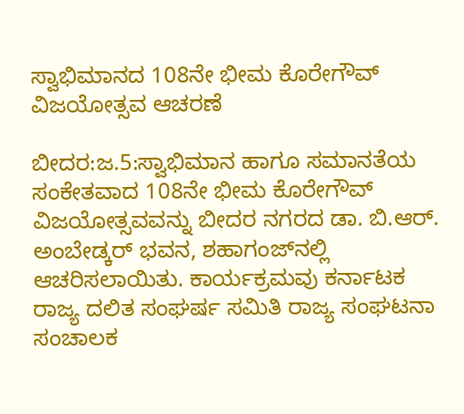ಸ್ವಾಭಿಮಾನದ 108ನೇ ಭೀಮ ಕೊರೇಗೌವ್ ವಿಜಯೋತ್ಸವ ಆಚರಣೆ

ಬೀದರ:ಜ.5:ಸ್ವಾಭಿಮಾನ ಹಾಗೂ ಸಮಾನತೆಯ ಸಂಕೇತವಾದ 108ನೇ ಭೀಮ ಕೊರೇಗೌವ್ ವಿಜಯೋತ್ಸವವನ್ನು ಬೀದರ ನಗರದ ಡಾ. ಬಿ.ಆರ್. ಅಂಬೇಡ್ಕರ್ ಭವನ, ಶಹಾಗಂಜ್‍ನಲ್ಲಿ ಆಚರಿಸಲಾಯಿತು. ಕಾರ್ಯಕ್ರಮವು ಕರ್ನಾಟಕ ರಾಜ್ಯ ದಲಿತ ಸಂಘರ್ಷ ಸಮಿತಿ ರಾಜ್ಯ ಸಂಘಟನಾ ಸಂಚಾಲಕ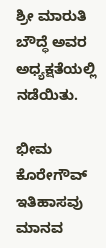ಶ್ರೀ ಮಾರುತಿ ಬೌದ್ಧೆ ಅವರ ಅಧ್ಯಕ್ಷತೆಯಲ್ಲಿ ನಡೆಯಿತು.

ಭೀಮ ಕೊರೇಗೌವ್ ಇತಿಹಾಸವು ಮಾನವ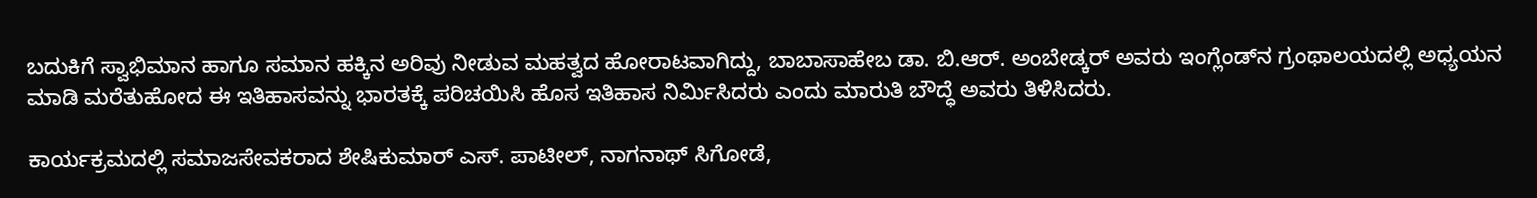ಬದುಕಿಗೆ ಸ್ವಾಭಿಮಾನ ಹಾಗೂ ಸಮಾನ ಹಕ್ಕಿನ ಅರಿವು ನೀಡುವ ಮಹತ್ವದ ಹೋರಾಟವಾಗಿದ್ದು, ಬಾಬಾಸಾಹೇಬ ಡಾ. ಬಿ.ಆರ್. ಅಂಬೇಡ್ಕರ್ ಅವರು ಇಂಗ್ಲೆಂಡ್‍ನ ಗ್ರಂಥಾಲಯದಲ್ಲಿ ಅಧ್ಯಯನ ಮಾಡಿ ಮರೆತುಹೋದ ಈ ಇತಿಹಾಸವನ್ನು ಭಾರತಕ್ಕೆ ಪರಿಚಯಿಸಿ ಹೊಸ ಇತಿಹಾಸ ನಿರ್ಮಿಸಿದರು ಎಂದು ಮಾರುತಿ ಬೌದ್ಧೆ ಅವರು ತಿಳಿಸಿದರು.

ಕಾರ್ಯಕ್ರಮದಲ್ಲಿ ಸಮಾಜಸೇವಕರಾದ ಶೇಷಿಕುಮಾರ್ ಎಸ್. ಪಾಟೀಲ್, ನಾಗನಾಥ್ ಸಿಗೋಡೆ,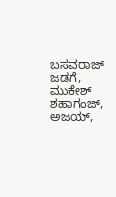ಬಸವರಾಜ್ ಜಡಗೆ, ಮುಕೇಶ್ ಶಹಾಗಂಜ್, ಅಜಯ್,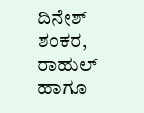ದಿನೇಶ್ ಶಂಕರ, ರಾಹುಲ್ ಹಾಗೂ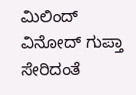ಮಿಲಿಂದ್ ವಿನೋದ್ ಗುಪ್ತಾ ಸೇರಿದಂತೆ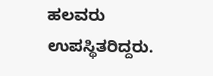ಹಲವರು ಉಪಸ್ಥಿತರಿದ್ದರು.